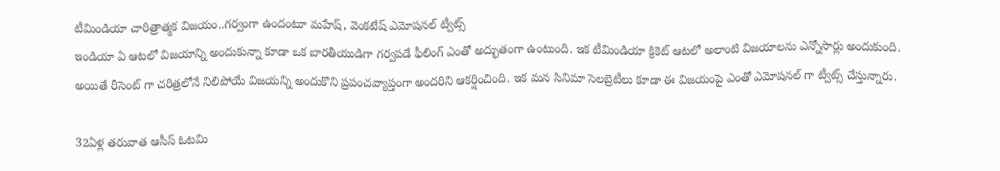టీమిండియా చారిత్రాత్మక విజయం..గర్వంగా ఉందంటూ మహేష్, వెంకటేష్ ఎమోషనల్ ట్వీట్స్
ఇండియా ఏ ఆటలో విజయాన్ని అందుకున్నా కూడా ఒక బారతీయుడిగా గర్వపడే ఫీలింగ్ ఎంతో అద్భుతంగా ఉంటుంది. ఇక టీమిండియా క్రికెట్ ఆటలో అలాంటి విజయాలను ఎన్నోసార్లు అందుకుంది. అయితే రీసెంట్ గా చరిత్రలోనే నిలిపోయే విజయన్ని అందుకొని ప్రపంచవ్యాప్తంగా అందరిని ఆకర్షించింది. ఇక మన సినిమా సెలబ్రెటీలు కూడా ఈ విజయంపై ఎంతో ఎమోషనల్ గా ట్వీట్స్ చేస్తున్నారు.

32ఏళ్ల తరువాత ఆసీస్ ఓటమి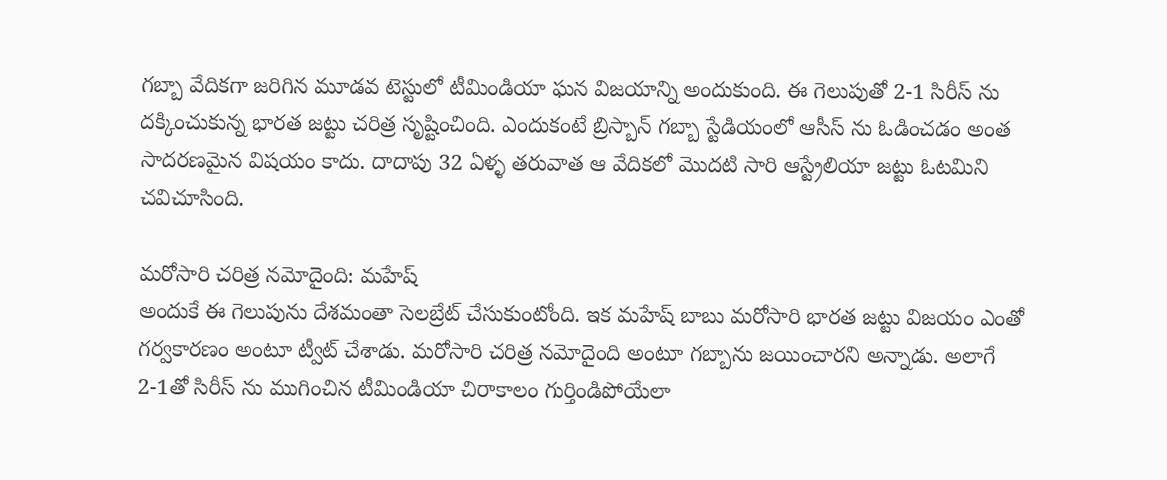గబ్బా వేదికగా జరిగిన మూడవ టెస్టులో టీమిండియా ఘన విజయాన్ని అందుకుంది. ఈ గెలుపుతో 2-1 సిరీస్ ను దక్కించుకున్న భారత జట్టు చరిత్ర సృష్టించింది. ఎందుకంటే బ్రిస్బాన్ గబ్బా స్టేడియంలో ఆసీస్ ను ఓడించడం అంత సాదరణమైన విషయం కాదు. దాదాపు 32 ఏళ్ళ తరువాత ఆ వేదికలో మొదటి సారి ఆస్ట్రేలియా జట్టు ఓటమిని చవిచూసింది.

మరోసారి చరిత్ర నమోదైంది: మహేష్
అందుకే ఈ గెలుపును దేశమంతా సెలబ్రేట్ చేసుకుంటోంది. ఇక మహేష్ బాబు మరోసారి భారత జట్టు విజయం ఎంతో గర్వకారణం అంటూ ట్వీట్ చేశాడు. మరోసారి చరిత్ర నమోదైంది అంటూ గబ్బాను జయించారని అన్నాడు. అలాగే 2-1తో సిరీస్ ను ముగించిన టీమిండియా చిరాకాలం గుర్తిండిపోయేలా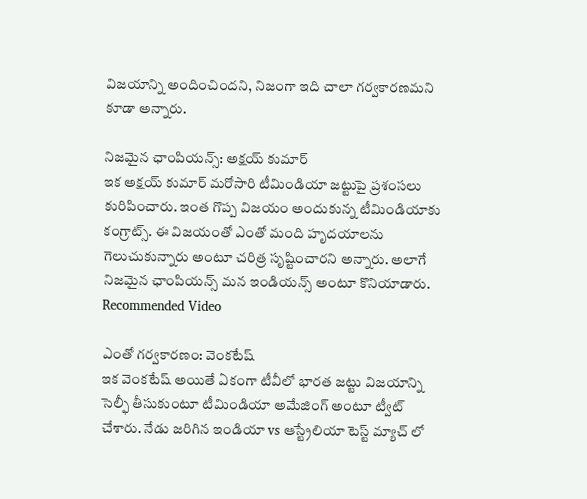విజయాన్ని అందించిందని, నిజంగా ఇది చాలా గర్వకారణమని కూడా అన్నారు.

నిజమైన ఛాంపియన్స్: అక్షయ్ కుమార్
ఇక అక్షయ్ కుమార్ మరోసారి టీమిండియా జట్టుపై ప్రశంసలు కురిపించారు. ఇంత గొప్ప విజయం అందుకున్న టీమిండియాకు కంగ్రాట్స్. ఈ విజయంతో ఎంతో మంది హృదయాలను గెలుచుకున్నారు అంటూ చరిత్ర సృష్టించారని అన్నారు. అలాగే నిజమైన ఛాంపియన్స్ మన ఇండియన్స్ అంటూ కొనియాడారు.
Recommended Video

ఎంతో గర్వకారణం: వెంకటేష్
ఇక వెంకటేష్ అయితే ఏకంగా టీవీలో భారత జట్టు విజయాన్ని సెల్ఫీ తీసుకుంటూ టీమిండియా అమేజింగ్ అంటూ ట్వీట్ చేశారు. నేడు జరిగిన ఇండియా vs ఆస్ట్రేలియా టెస్ట్ మ్యాచ్ లో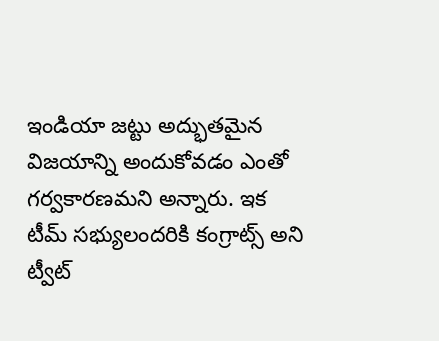ఇండియా జట్టు అద్భుతమైన విజయాన్ని అందుకోవడం ఎంతో గర్వకారణమని అన్నారు. ఇక టీమ్ సభ్యులందరికి కంగ్రాట్స్ అని ట్వీట్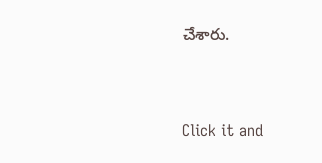చేశారు.


Click it and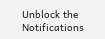Unblock the Notifications